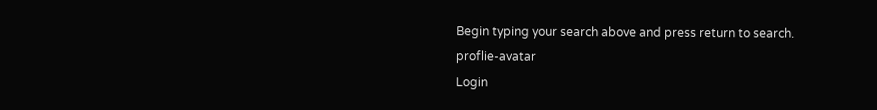Begin typing your search above and press return to search.
proflie-avatar
Login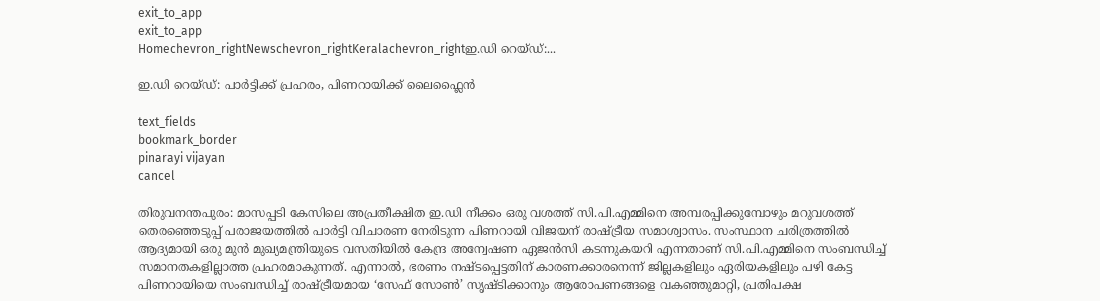exit_to_app
exit_to_app
Homechevron_rightNewschevron_rightKeralachevron_rightഇ.ഡി റെയ്ഡ്:...

ഇ.ഡി റെയ്ഡ്: പാർട്ടിക്ക് പ്രഹരം, പിണറായിക്ക് ലൈഫ്ലൈൻ

text_fields
bookmark_border
pinarayi vijayan
cancel

തിരുവനന്തപുരം: മാസപ്പടി കേസിലെ അപ്രതീക്ഷിത ഇ.ഡി നീക്കം ഒരു വശത്ത് സി.പി.എമ്മിനെ അമ്പരപ്പിക്കുമ്പോഴും മറുവശത്ത് തെരഞ്ഞെടുപ്പ് പരാജയത്തിൽ പാർട്ടി വിചാരണ നേരിടുന്ന പിണറായി വിജയന് രാഷ്ട്രീയ സമാശ്വാസം. സംസ്ഥാന ചരിത്രത്തിൽ ആദ്യമായി ഒരു മുൻ മുഖ്യമന്ത്രിയുടെ വസതിയിൽ കേന്ദ്ര അന്വേഷണ ഏജൻസി കടന്നുകയറി എന്നതാണ് സി.പി.എമ്മിനെ സംബന്ധിച്ച് സമാനതകളില്ലാത്ത പ്രഹരമാകുന്നത്. എന്നാൽ, ഭരണം നഷ്ടപ്പെട്ടതിന് കാരണക്കാരനെന്ന് ജില്ലകളിലും ഏരിയകളിലും പഴി കേട്ട പിണറായിയെ സംബന്ധിച്ച് രാഷ്ട്രീയമായ ‘സേഫ് സോൺ’ സൃഷ്ടിക്കാനും ആരോപണങ്ങളെ വകഞ്ഞുമാറ്റി, പ്രതിപക്ഷ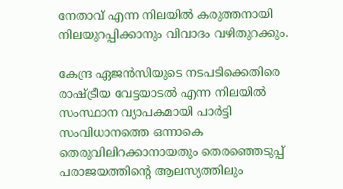നേതാവ് എന്ന നിലയിൽ കരുത്തനായി നിലയുറപ്പിക്കാനും വിവാദം വഴിതുറക്കും.

കേന്ദ്ര ഏജൻസിയുടെ നടപടിക്കെതിരെ രാഷ്ട്രീയ വേട്ടയാടൽ എന്ന നിലയിൽ സംസ്ഥാന വ്യാപകമായി പാർട്ടി സംവിധാനത്തെ ഒന്നാകെ തെരുവിലിറക്കാനായതും തെരഞ്ഞെടുപ്പ് പരാജയത്തിന്റെ ആലസ്യത്തിലും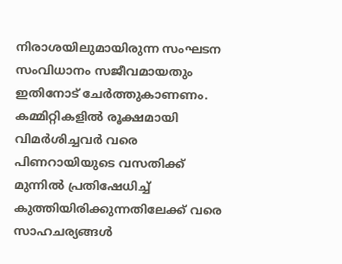നിരാശയിലുമായിരുന്ന സംഘടന സംവിധാനം സജീവമായതും ഇതിനോട് ചേർത്തുകാണണം. കമ്മിറ്റികളിൽ രൂക്ഷമായി വിമർശിച്ചവർ വരെ പിണറായിയുടെ വസതിക്ക് മുന്നിൽ പ്രതിഷേധിച്ച് കുത്തിയിരിക്കുന്നതിലേക്ക് വരെ സാഹചര്യങ്ങൾ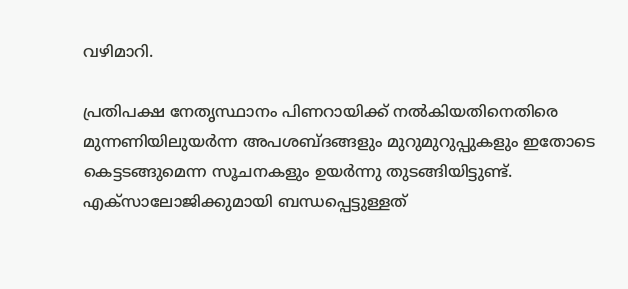വഴിമാറി.

പ്രതിപക്ഷ നേതൃസ്ഥാനം പിണറായിക്ക് നൽകിയതിനെതിരെ മുന്നണിയിലുയർന്ന അപശബ്ദങ്ങളും മുറുമുറുപ്പുകളും ഇതോടെ കെട്ടടങ്ങുമെന്ന സൂചനകളും ഉയർന്നു തുടങ്ങിയിട്ടുണ്ട്. എക്സാലോജിക്കുമായി ബന്ധപ്പെട്ടുള്ളത്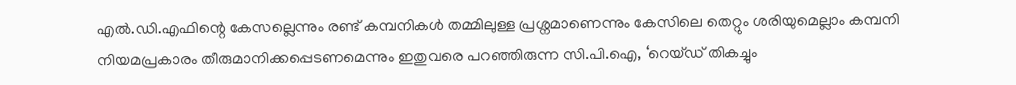എൽ.ഡി.എഫിന്റെ കേസല്ലെന്നും രണ്ട് കമ്പനികൾ തമ്മിലുള്ള പ്രശ്നമാണെന്നും കേസിലെ തെറ്റും ശരിയുമെല്ലാം കമ്പനി നിയമപ്രകാരം തീരുമാനിക്കപ്പെടണമെന്നും ഇതുവരെ പറഞ്ഞിരുന്ന സി.പി.ഐ, ‘റെയ്ഡ് തികച്ചും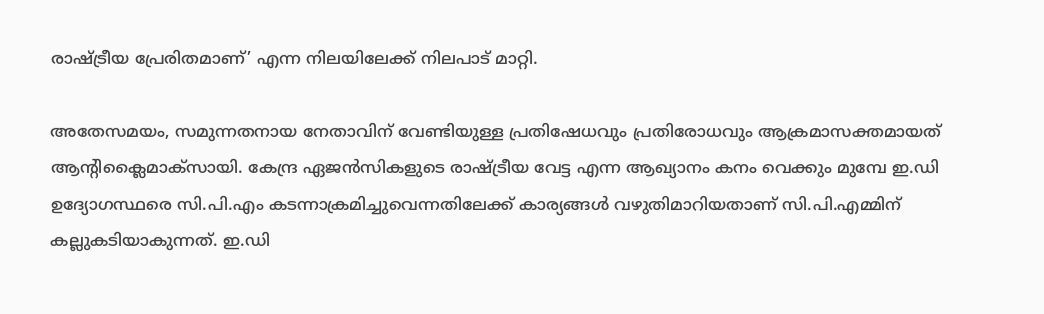രാഷ്ട്രീയ പ്രേരിതമാണ്’ എന്ന നിലയിലേക്ക് നിലപാട് മാറ്റി.

അതേസമയം, സമുന്നതനായ നേതാവിന് വേണ്ടിയുള്ള പ്രതിഷേധവും പ്രതിരോധവും ആക്രമാസക്തമായത് ആന്റിക്ലൈമാക്സായി. കേന്ദ്ര ഏജൻസികളുടെ രാഷ്ട്രീയ വേട്ട എന്ന ആഖ്യാനം കനം വെക്കും മുമ്പേ ഇ.ഡി ഉദ്യോഗസ്ഥരെ സി.പി.എം കടന്നാക്രമിച്ചുവെന്നതിലേക്ക് കാര്യങ്ങൾ വഴുതിമാറിയതാണ് സി.പി.എമ്മിന് കല്ലുകടിയാകുന്നത്. ഇ.ഡി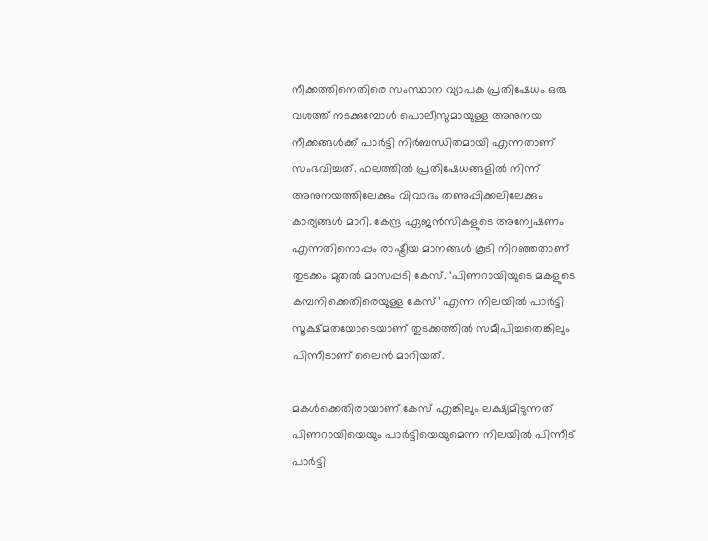നീക്കത്തിനെതിരെ സംസ്ഥാന വ്യാപക പ്രതിഷേധം ഒരു വശത്ത് നടക്കുമ്പോൾ പൊലീസുമായുള്ള അനുനയ നീക്കങ്ങൾക്ക് പാർട്ടി നിർബന്ധിതമായി എന്നതാണ് സംഭവിച്ചത്. ഫലത്തിൽ പ്രതിഷേധങ്ങളിൽ നിന്ന് അനുനയത്തിലേക്കും വിവാദം തണുപ്പിക്കലിലേക്കും കാര്യങ്ങൾ മാറി. കേന്ദ്ര ഏജൻസികളുടെ അന്വേഷണം എന്നതിനൊപ്പം രാഷ്ട്രീയ മാനങ്ങൾ കൂടി നിറഞ്ഞതാണ് തുടക്കം മുതൽ മാസപ്പടി കേസ്. ‘പിണറായിയുടെ മകളുടെ കമ്പനിക്കെതിരെയുള്ള കേസ്’ എന്ന നിലയിൽ പാർട്ടി സൂക്ഷ്മതയോടെയാണ് തുടക്കത്തിൽ സമീപിച്ചതെങ്കിലും പിന്നീടാണ് ലൈൻ മാറിയത്.

മകൾക്കെതിരായാണ് കേസ് എങ്കിലും ലക്ഷ്യമിടുന്നത് പിണറായിയെയും പാർട്ടിയെയുമെന്ന നിലയിൽ പിന്നീട് പാർട്ടി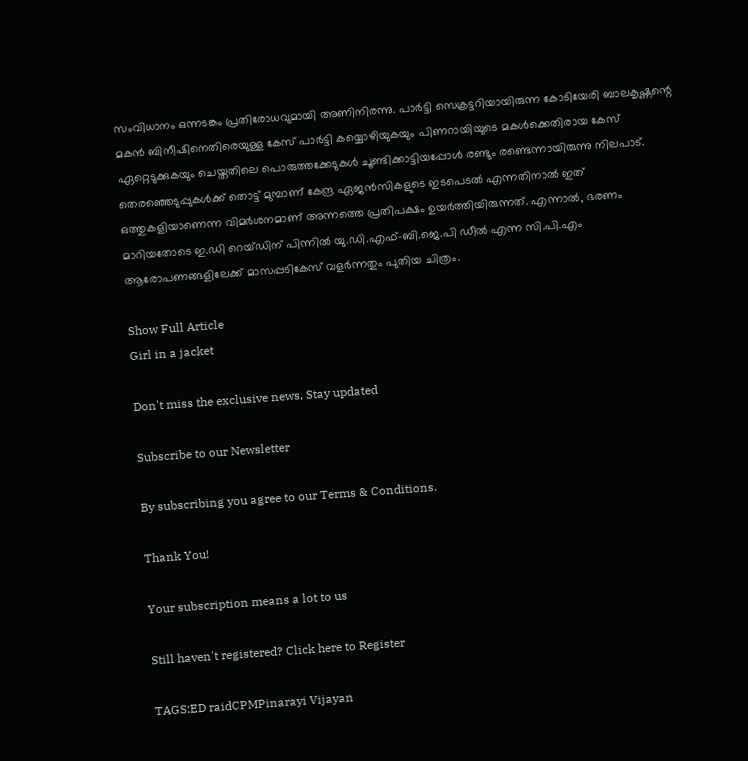സംവിധാനം ഒന്നടങ്കം പ്രതിരോധവുമായി അണിനിരന്നു. പാർട്ടി സെക്രട്ടറിയായിരുന്ന കോടിയേരി ബാലകൃഷ്ണന്റെ മകൻ ബിനീഷിനെതിരെയുള്ള കേസ് പാർട്ടി കയ്യൊഴിയുകയും പിണറായിയുടെ മകൾക്കെതിരായ കേസ് ഏറ്റെടുക്കുകയും ചെയ്തതിലെ പൊരുത്തക്കേടുകൾ ചൂണ്ടിക്കാട്ടിയപ്പോൾ രണ്ടും രണ്ടെന്നായിരുന്നു നിലപാട്. തെരഞ്ഞെടുപ്പുകൾക്ക് തൊട്ട് മുമ്പാണ് കേന്ദ്ര ഏജൻസികളുടെ ഇടപെടൽ എന്നതിനാൽ ഇത് ഒത്തുകളിയാണെന്ന വിമർശനമാണ് അന്നത്തെ പ്രതിപക്ഷം ഉയർത്തിയിരുന്നത്. എന്നാൽ, ഭരണം മാറിയതോടെ ഇ.ഡി റെയ്ഡിന് പിന്നിൽ യു.ഡി.എഫ്-ബി.ജെ.പി ഡീൽ എന്ന സി.പി.എം ആരോപണങ്ങളിലേക്ക് മാസപ്പടികേസ് വളർന്നതും പുതിയ ചിത്രം.

Show Full Article
Girl in a jacket

Don't miss the exclusive news, Stay updated

Subscribe to our Newsletter

By subscribing you agree to our Terms & Conditions.

Thank You!

Your subscription means a lot to us

Still haven't registered? Click here to Register

TAGS:ED raidCPMPinarayi Vijayan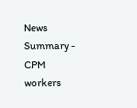News Summary - CPM workers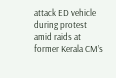attack ED vehicle during protest amid raids at former Kerala CM’s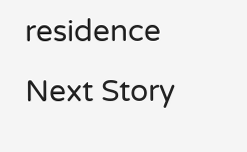residence
Next Story